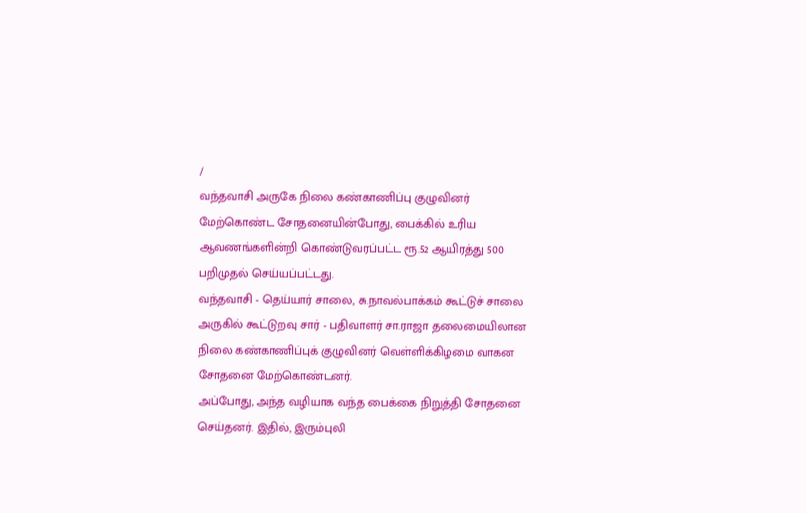/
வந்தவாசி அருகே நிலை கண்காணிப்பு குழுவினர் மேற்கொண்ட சோதனையின்போது, பைக்கில் உரிய ஆவணங்களின்றி கொண்டுவரப்பட்ட ரூ.52 ஆயிரத்து 500 பறிமுதல் செய்யப்பட்டது.
வந்தவாசி - தெய்யார் சாலை, சு.நாவல்பாக்கம் கூட்டுச் சாலை அருகில் கூட்டுறவு சார் - பதிவாளர் சா.ராஜா தலைமையிலான நிலை கண்காணிப்புக் குழுவினர் வெள்ளிக்கிழமை வாகன சோதனை மேற்கொண்டனர்.
அப்போது, அந்த வழியாக வந்த பைக்கை நிறுத்தி சோதனை செய்தனர். இதில், இரும்புலி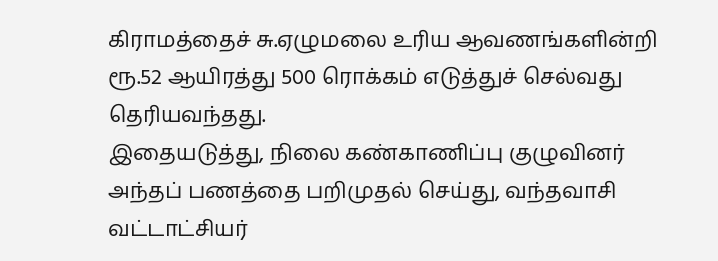கிராமத்தைச் சு.ஏழுமலை உரிய ஆவணங்களின்றி ரூ.52 ஆயிரத்து 500 ரொக்கம் எடுத்துச் செல்வது தெரியவந்தது.
இதையடுத்து, நிலை கண்காணிப்பு குழுவினர் அந்தப் பணத்தை பறிமுதல் செய்து, வந்தவாசி வட்டாட்சியர்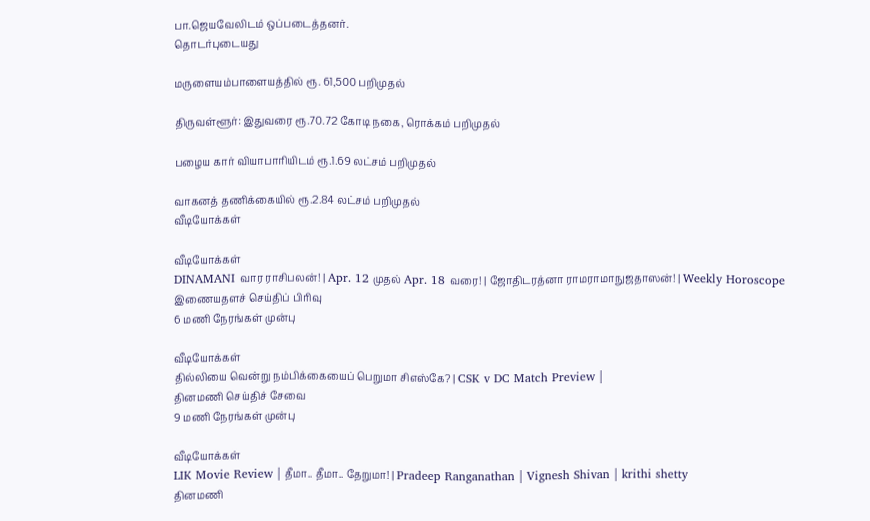பா.ஜெயவேலிடம் ஒப்படைத்தனர்.
தொடர்புடையது

மருளையம்பாளையத்தில் ரூ. 61,500 பறிமுதல்

திருவள்ளூர்: இதுவரை ரூ.70.72 கோடி நகை, ரொக்கம் பறிமுதல்

பழைய கார் வியாபாரியிடம் ரூ.1.69 லட்சம் பறிமுதல்

வாகனத் தணிக்கையில் ரூ.2.84 லட்சம் பறிமுதல்
வீடியோக்கள்

வீடியோக்கள்
DINAMANI வார ராசிபலன்! | Apr. 12 முதல் Apr. 18 வரை! | ஜோதிடரத்னா ராமராமாநுஜதாஸன்! | Weekly Horoscope
இணையதளச் செய்திப் பிரிவு
6 மணி நேரங்கள் முன்பு

வீடியோக்கள்
தில்லியை வென்று நம்பிக்கையைப் பெறுமா சிஎஸ்கே? | CSK v DC Match Preview |
தினமணி செய்திச் சேவை
9 மணி நேரங்கள் முன்பு

வீடியோக்கள்
LIK Movie Review | தீமா.. தீமா.. தேறுமா! | Pradeep Ranganathan | Vignesh Shivan | krithi shetty
தினமணி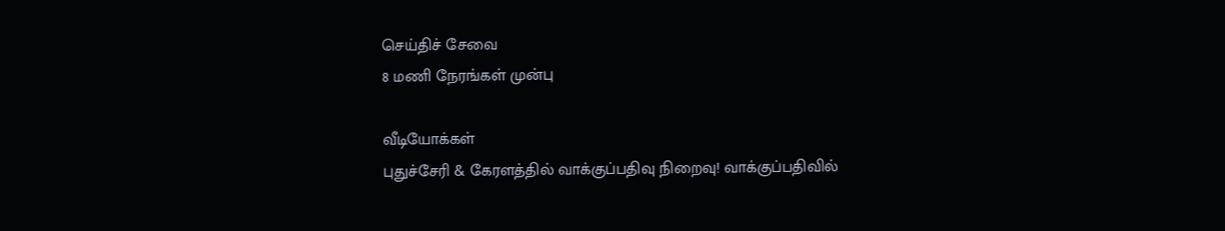செய்திச் சேவை
8 மணி நேரங்கள் முன்பு

வீடியோக்கள்
புதுச்சேரி & கேரளத்தில் வாக்குப்பதிவு நிறைவு! வாக்குப்பதிவில்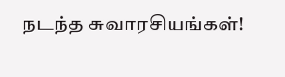நடந்த சுவாரசியங்கள்!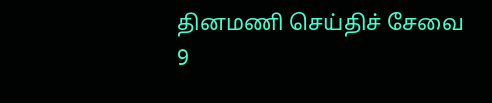தினமணி செய்திச் சேவை
9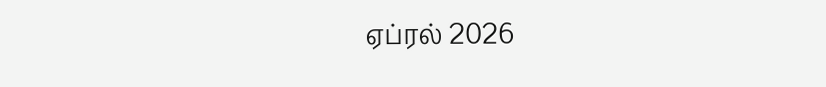ஏப்ரல் 2026